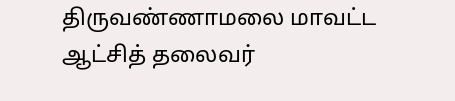திருவண்ணாமலை மாவட்ட ஆட்சித் தலைவர்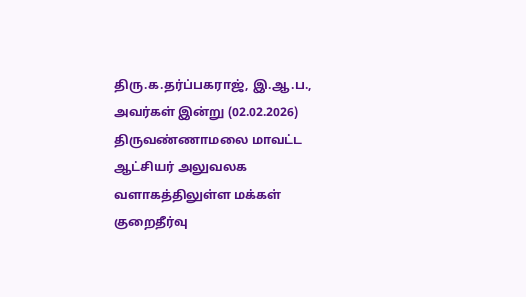திரு.க.தர்ப்பகராஜ், இ.ஆ.ப., அவர்கள் இன்று (02.02.2026) திருவண்ணாமலை மாவட்ட ஆட்சியர் அலுவலக வளாகத்திலுள்ள மக்கள் குறைதீர்வு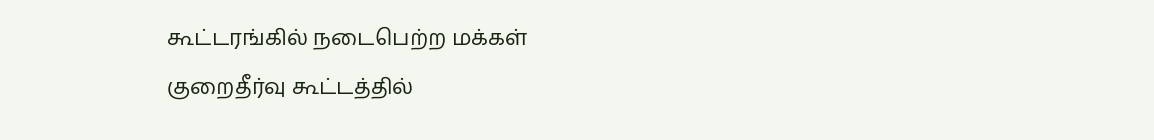கூட்டரங்கில் நடைபெற்ற மக்கள் குறைதீர்வு கூட்டத்தில்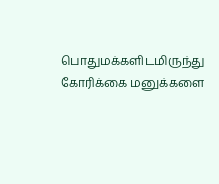பொதுமக்களிடமிருந்து கோரிக்கை மனுக்களை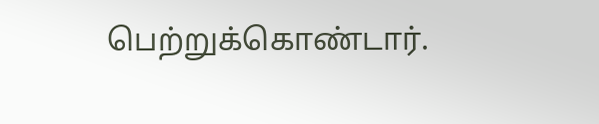பெற்றுக்கொண்டார்.